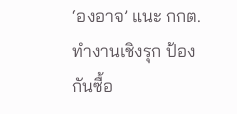‘องอาจ’ แนะ กกต. ทำงานเชิงรุก ป้องกันซื้อ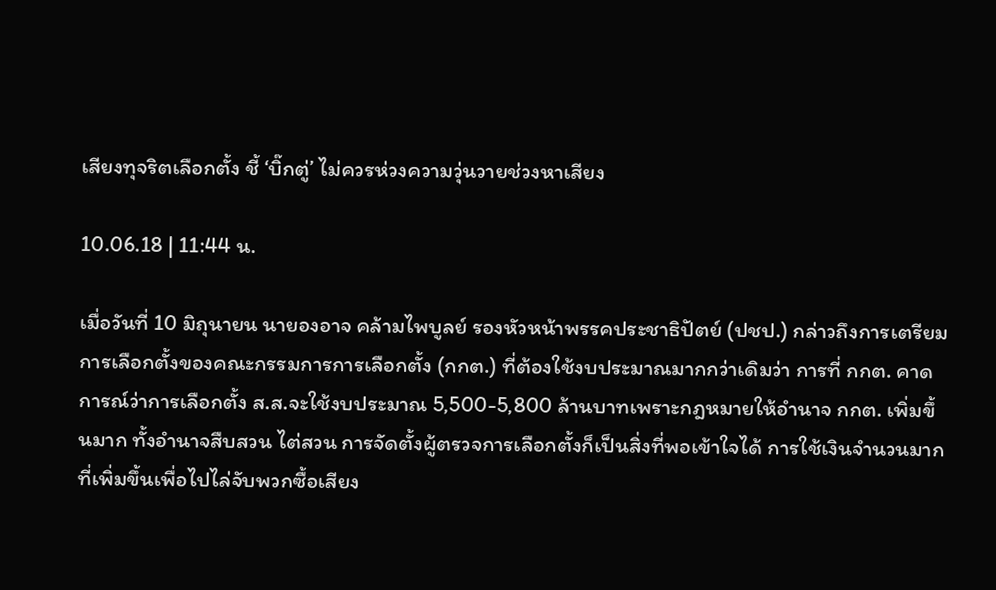เสียงทุจริตเลือกตั้ง ชี้ ‘บิ๊กตู่’ ไม่ควรห่วงความวุ่นวายช่วงหาเสียง

10.06.18 | 11:44 น.

เมื่อวันที่ 10 มิถุนายน นายองอาจ คล้ามไพบูลย์ รองหัวหน้าพรรคประชาธิปัตย์ (ปชป.) กล่าวถึงการเตรียมการเลือกตั้งของคณะกรรมการการเลือกตั้ง (กกต.) ที่ต้องใช้งบประมาณมากกว่าเดิมว่า การที่ กกต. คาดการณ์ว่าการเลือกตั้ง ส.ส.จะใช้งบประมาณ 5,500-5,800 ล้านบาทเพราะกฎหมายให้อำนาจ กกต. เพิ่มขึ้นมาก ทั้งอำนาจสืบสวน ไต่สวน การจัดตั้งผู้ตรวจการเลือกตั้งก็เป็นสิ่งที่พอเข้าใจได้ การใช้เงินจำนวนมากที่เพิ่มขึ้นเพื่อไปไล่จับพวกซื้อเสียง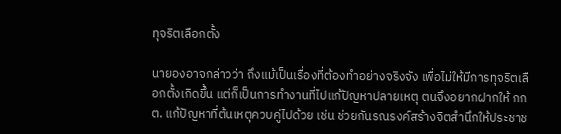ทุจริตเลือกตั้ง

นายองอาจกล่าวว่า ถึงแม้เป็นเรื่องที่ต้องทำอย่างจริงจัง เพื่อไม่ให้มีการทุจริตเลือกตั้งเกิดขึ้น แต่ก็เป็นการทำงานที่ไปแก้ปัญหาปลายเหตุ ตนจึงอยากฝากให้ กกต. แก้ปัญหาที่ต้นเหตุควบคู่ไปด้วย เช่น ช่วยกันรณรงค์สร้างจิตสำนึกให้ประชาช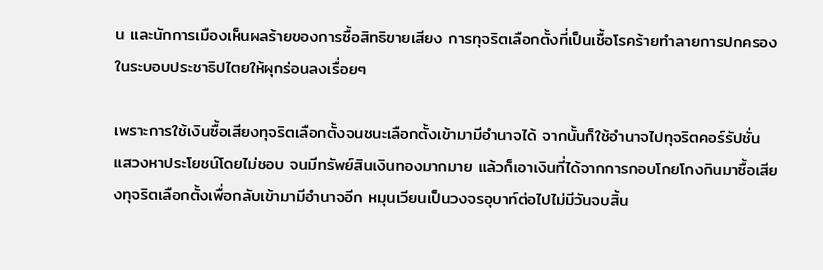น และนักการเมืองเห็นผลร้ายของการซื้อสิทธิขายเสียง การทุจริตเลือกตั้งที่เป็นเชื้อโรคร้ายทำลายการปกครองในระบอบประชาธิปไตยให้ผุกร่อนลงเรื่อยๆ

เพราะการใช้เงินซื้อเสียงทุจริตเลือกตั้งจนชนะเลือกตั้งเข้ามามีอำนาจได้ จากนั้นก็ใช้อำนาจไปทุจริตคอร์รัปชั่น แสวงหาประโยชน์โดยไม่ชอบ จนมีทรัพย์สินเงินทองมากมาย แล้วก็เอาเงินที่ได้จากการกอบโกยโกงกินมาซื้อเสียงทุจริตเลือกตั้งเพื่อกลับเข้ามามีอำนาจอีก หมุนเวียนเป็นวงจรอุบาท์ต่อไปไม่มีวันจบสิ้น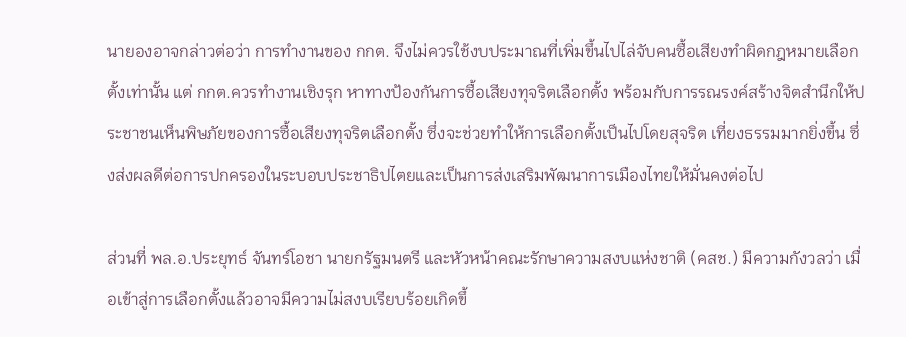นายองอาจกล่าวต่อว่า การทำงานของ กกต. จึงไม่ควรใช้งบประมาณที่เพิ่มขึ้นไปไล่จับคนซื้อเสียงทำผิดกฎหมายเลือกตั้งเท่านั้น แต่ กกต.ควรทำงานเชิงรุก หาทางป้องกันการซื้อเสียงทุจริตเลือกตั้ง พร้อมกับการรณรงค์สร้างจิตสำนึกให้ประชาชนเห็นพิษภัยของการซื้อเสียงทุจริตเลือกตั้ง ซึ่งจะช่วยทำให้การเลือกตั้งเป็นไปโดยสุจริต เที่ยงธรรมมากยิ่งขึ้น ซึ่งส่งผลดีต่อการปกครองในระบอบประชาธิปไตยและเป็นการส่งเสริมพัฒนาการเมืองไทยให้มั่นคงต่อไป

ส่วนที่ พล.อ.ประยุทธ์ จันทร์โอชา นายกรัฐมนตรี และหัวหน้าคณะรักษาความสงบแห่งชาติ (คสช.) มีความกังวลว่า เมื่อเข้าสู่การเลือกตั้งแล้วอาจมีความไม่สงบเรียบร้อยเกิดขึ้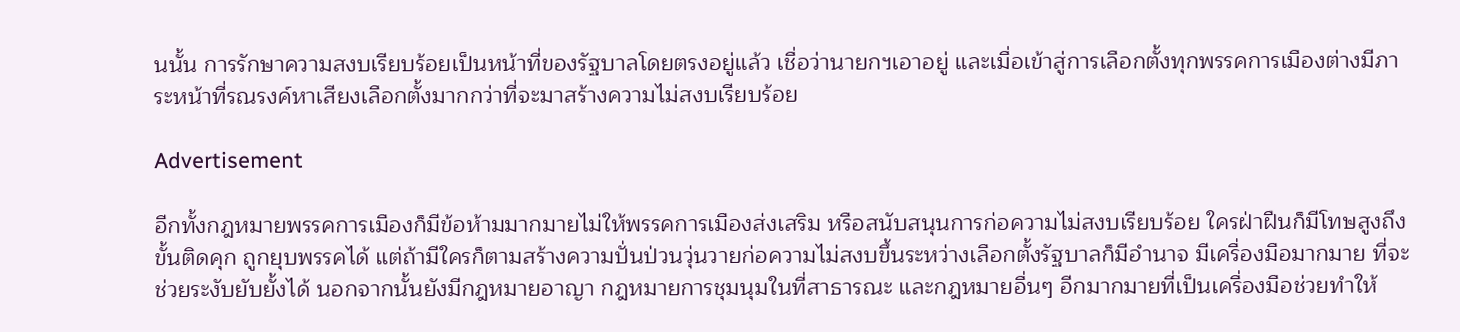นนั้น การรักษาความสงบเรียบร้อยเป็นหน้าที่ของรัฐบาลโดยตรงอยู่แล้ว เชื่อว่านายกฯเอาอยู่ และเมื่อเข้าสู่การเลือกตั้งทุกพรรคการเมืองต่างมีภาระหน้าที่รณรงค์หาเสียงเลือกตั้งมากกว่าที่จะมาสร้างความไม่สงบเรียบร้อย

Advertisement

อีกทั้งกฎหมายพรรคการเมืองก็มีข้อห้ามมากมายไม่ให้พรรคการเมืองส่งเสริม หรือสนับสนุนการก่อความไม่สงบเรียบร้อย ใครฝ่าฝืนก็มีโทษสูงถึงขั้นติดคุก ถูกยุบพรรคได้ แต่ถ้ามีใครก็ตามสร้างความปั่นป่วนวุ่นวายก่อความไม่สงบขึ้นระหว่างเลือกตั้งรัฐบาลก็มีอำนาจ มีเครื่องมือมากมาย ที่จะช่วยระงับยับยั้งได้ นอกจากนั้นยังมีกฎหมายอาญา กฎหมายการชุมนุมในที่สาธารณะ และกฎหมายอื่นๆ อีกมากมายที่เป็นเครื่องมือช่วยทำให้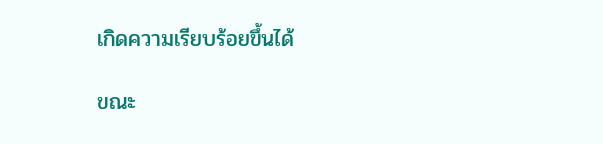เกิดความเรียบร้อยขึ้นได้

ขณะ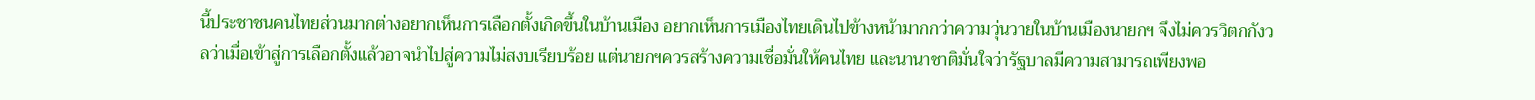นี้ประชาชนคนไทยส่วนมากต่างอยากเห็นการเลือกตั้งเกิดขึ้นในบ้านเมือง อยากเห็นการเมืองไทยเดินไปข้างหน้ามากกว่าความวุ่นวายในบ้านเมืองนายกฯ จึงไม่ควรวิตกกังวลว่าเมื่อเข้าสู่การเลือกตั้งแล้วอาจนำไปสู่ความไม่สงบเรียบร้อย แต่นายกฯควรสร้างความเชื่อมั่นให้คนไทย และนานาชาติมั่นใจว่ารัฐบาลมีความสามารถเพียงพอ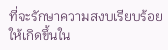ที่จะรักษาความสงบเรียบร้อยให้เกิดขึ้นใน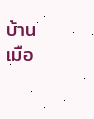บ้านเมือ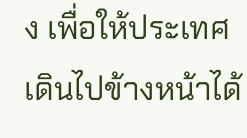ง เพื่อให้ประเทศเดินไปข้างหน้าได้